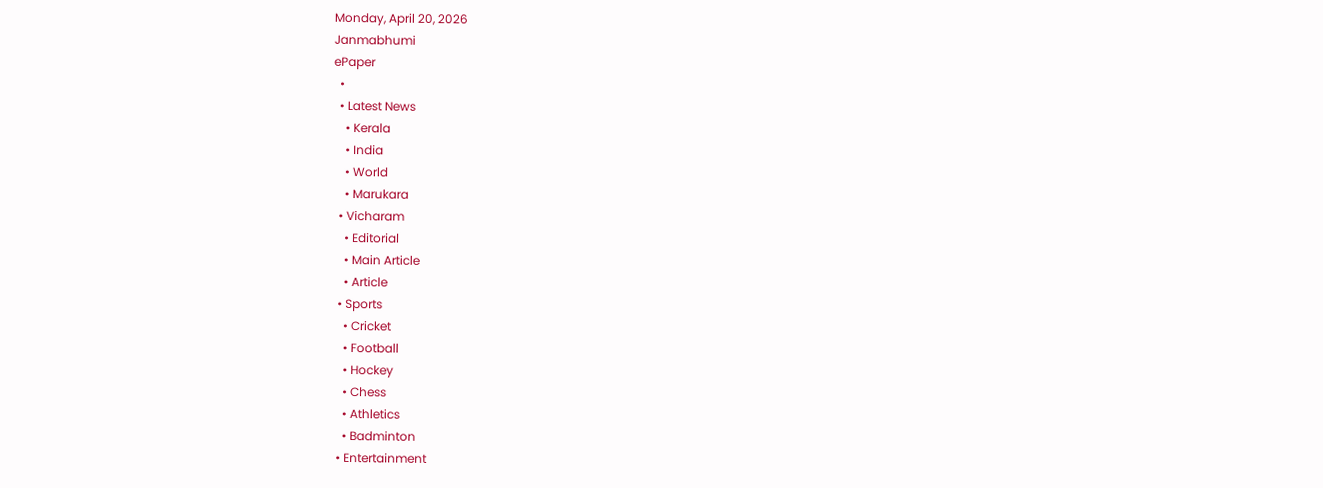Monday, April 20, 2026
Janmabhumi
ePaper
  •
  • Latest News
    • Kerala
    • India
    • World
    • Marukara
  • Vicharam
    • Editorial
    • Main Article
    • Article
  • Sports
    • Cricket
    • Football
    • Hockey
    • Chess
    • Athletics
    • Badminton
  • Entertainment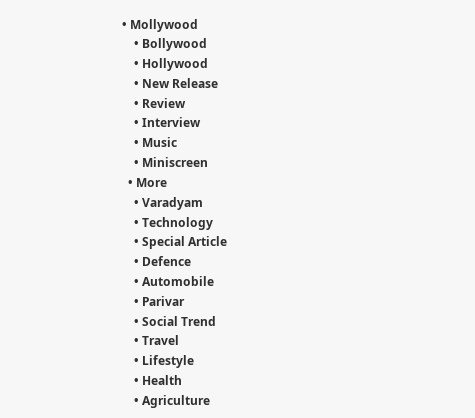• Mollywood
    • Bollywood
    • Hollywood
    • New Release
    • Review
    • Interview
    • Music
    • Miniscreen
  • More
    • Varadyam
    • Technology
    • Special Article
    • Defence
    • Automobile
    • Parivar
    • Social Trend
    • Travel
    • Lifestyle
    • Health
    • Agriculture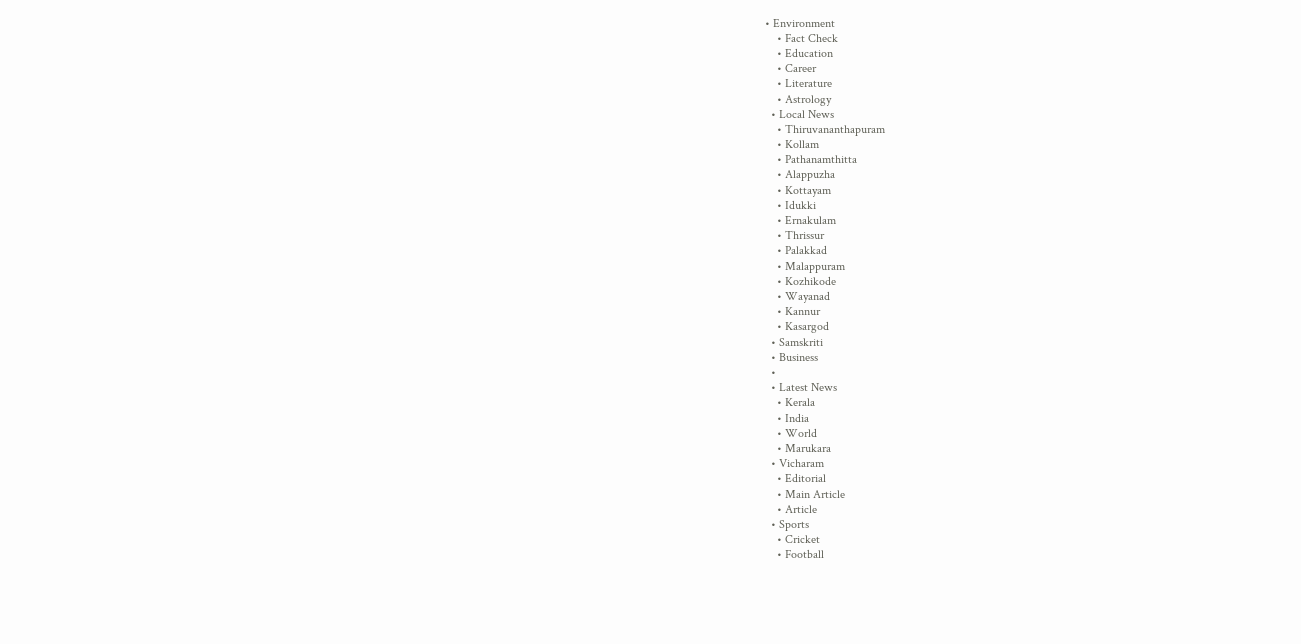• Environment
    • Fact Check
    • Education
    • Career
    • Literature
    • Astrology
  • Local News
    • Thiruvananthapuram
    • Kollam
    • Pathanamthitta
    • Alappuzha
    • Kottayam
    • Idukki
    • Ernakulam
    • Thrissur
    • Palakkad
    • Malappuram
    • Kozhikode
    • Wayanad
    • Kannur
    • Kasargod
  • Samskriti
  • Business
  •
  • Latest News
    • Kerala
    • India
    • World
    • Marukara
  • Vicharam
    • Editorial
    • Main Article
    • Article
  • Sports
    • Cricket
    • Football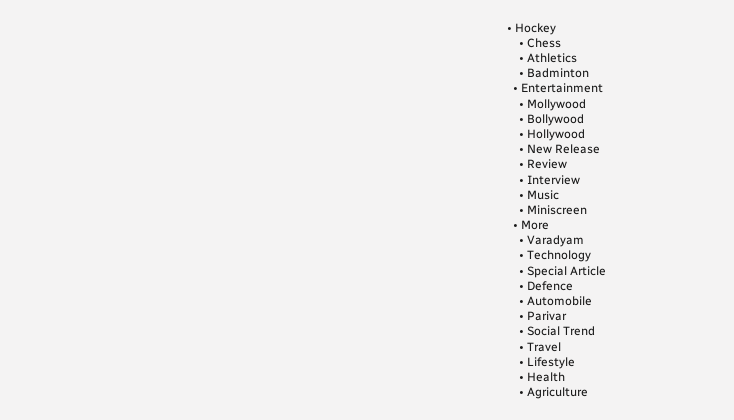• Hockey
    • Chess
    • Athletics
    • Badminton
  • Entertainment
    • Mollywood
    • Bollywood
    • Hollywood
    • New Release
    • Review
    • Interview
    • Music
    • Miniscreen
  • More
    • Varadyam
    • Technology
    • Special Article
    • Defence
    • Automobile
    • Parivar
    • Social Trend
    • Travel
    • Lifestyle
    • Health
    • Agriculture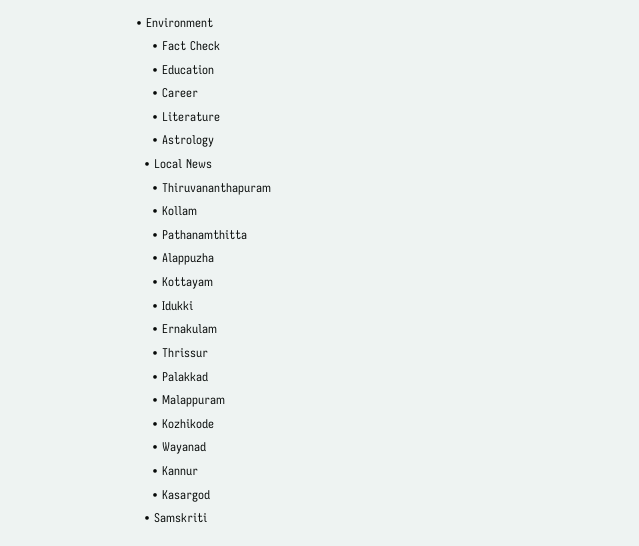• Environment
    • Fact Check
    • Education
    • Career
    • Literature
    • Astrology
  • Local News
    • Thiruvananthapuram
    • Kollam
    • Pathanamthitta
    • Alappuzha
    • Kottayam
    • Idukki
    • Ernakulam
    • Thrissur
    • Palakkad
    • Malappuram
    • Kozhikode
    • Wayanad
    • Kannur
    • Kasargod
  • Samskriti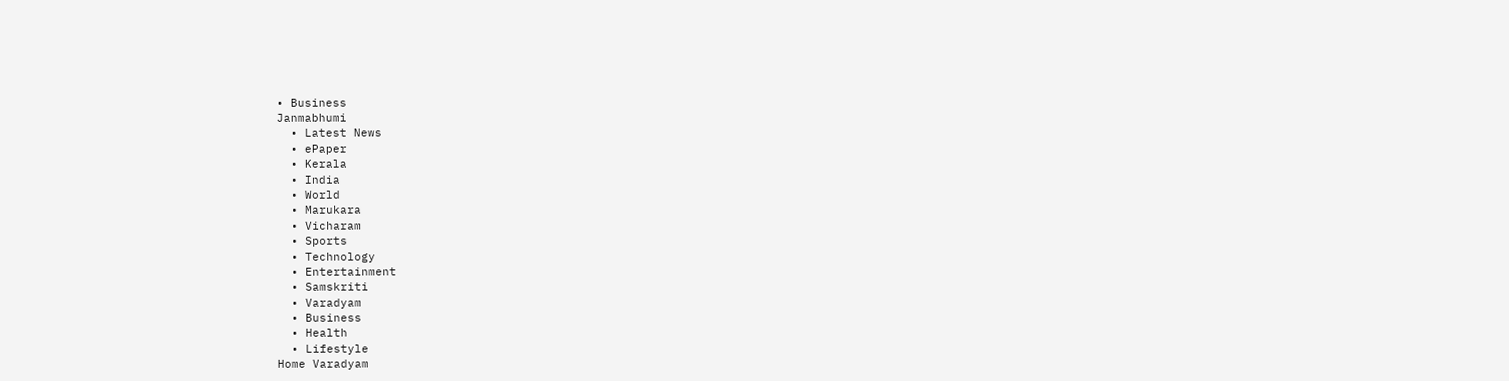• Business
Janmabhumi
  • Latest News
  • ePaper
  • Kerala
  • India
  • World
  • Marukara
  • Vicharam
  • Sports
  • Technology
  • Entertainment
  • Samskriti
  • Varadyam
  • Business
  • Health
  • Lifestyle
Home Varadyam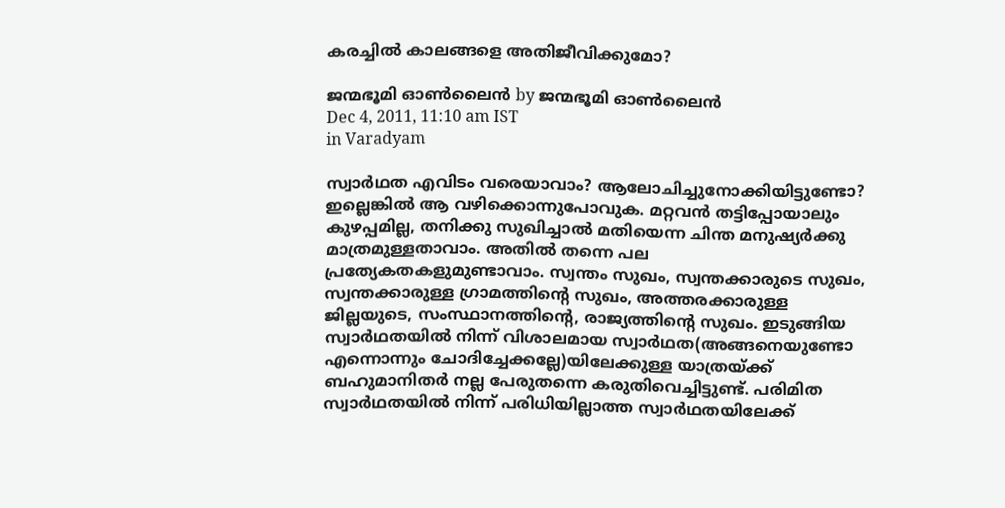കരച്ചില്‍ കാലങ്ങളെ അതിജീവിക്കുമോ?

ജന്മഭൂമി ഓണ്‍ലൈന്‍ by ജന്മഭൂമി ഓണ്‍ലൈന്‍
Dec 4, 2011, 11:10 am IST
in Varadyam

സ്വാര്‍ഥത എവിടം വരെയാവാം? ആലോചിച്ചുനോക്കിയിട്ടുണ്ടോ? ഇല്ലെങ്കില്‍ ആ വഴിക്കൊന്നുപോവുക. മറ്റവന്‍ തട്ടിപ്പോയാലും കുഴപ്പമില്ല, തനിക്കു സുഖിച്ചാല്‍ മതിയെന്ന ചിന്ത മനുഷ്യര്‍ക്കു മാത്രമുള്ളതാവാം. അതില്‍ തന്നെ പല പ്രത്യേകതകളുമുണ്ടാവാം. സ്വന്തം സുഖം, സ്വന്തക്കാരുടെ സുഖം, സ്വന്തക്കാരുള്ള ഗ്രാമത്തിന്റെ സുഖം, അത്തരക്കാരുള്ള ജില്ലയുടെ, സംസ്ഥാനത്തിന്റെ, രാജ്യത്തിന്റെ സുഖം. ഇടുങ്ങിയ സ്വാര്‍ഥതയില്‍ നിന്ന്‌ വിശാലമായ സ്വാര്‍ഥത(അങ്ങനെയുണ്ടോ എന്നൊന്നും ചോദിച്ചേക്കല്ലേ)യിലേക്കുള്ള യാത്രയ്‌ക്ക്‌ ബഹുമാനിതര്‍ നല്ല പേരുതന്നെ കരുതിവെച്ചിട്ടുണ്ട്‌. പരിമിത സ്വാര്‍ഥതയില്‍ നിന്ന്‌ പരിധിയില്ലാത്ത സ്വാര്‍ഥതയിലേക്ക്‌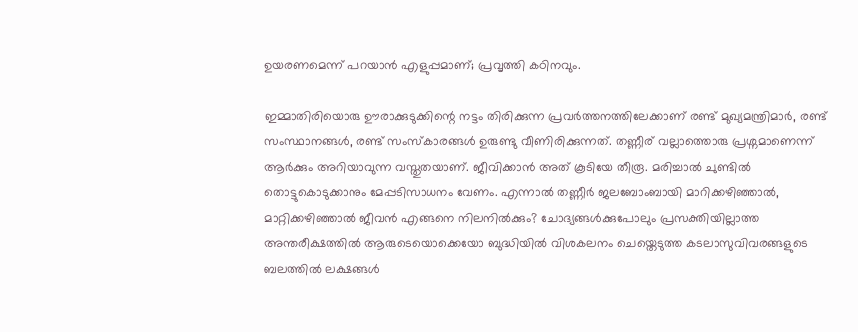ഉയരണമെന്ന്‌ പറയാന്‍ എളുപ്പമാണ്‌; പ്രവൃത്തി കഠിനവും.

ഇമ്മാതിരിയൊരു ഊരാക്കുടുക്കിന്റെ നട്ടം തിരിക്കുന്ന പ്രവര്‍ത്തനത്തിലേക്കാണ്‌ രണ്ട്‌ മുഖ്യമന്ത്രിമാര്‍, രണ്ട്‌ സംസ്ഥാനങ്ങള്‍, രണ്ട്‌ സംസ്കാരങ്ങള്‍ ഉരുണ്ടു വീണിരിക്കുന്നത്‌. തണ്ണീര്‌ വല്ലാത്തൊരു പ്രശ്നമാണെന്ന്‌ ആര്‍ക്കും അറിയാവുന്ന വസ്തുതയാണ്‌. ജീവിക്കാന്‍ അത്‌ കൂടിയേ തീരൂ. മരിച്ചാല്‍ ചുണ്ടില്‍ തൊട്ടുകൊടുക്കാനും മേപ്പടിസാധനം വേണം. എന്നാല്‍ തണ്ണീര്‍ ജലബോംബായി മാറിക്കഴിഞ്ഞാല്‍, മാറ്റിക്കഴിഞ്ഞാല്‍ ജീവന്‍ എങ്ങനെ നിലനില്‍ക്കും? ചോദ്യങ്ങള്‍ക്കുപോലും പ്രസക്തിയില്ലാത്ത അന്തരീക്ഷത്തില്‍ ആരുടെയൊക്കെയോ ബുദ്ധിയില്‍ വിശകലനം ചെയ്തെടുത്ത കടലാസുവിവരങ്ങളുടെ ബലത്തില്‍ ലക്ഷങ്ങള്‍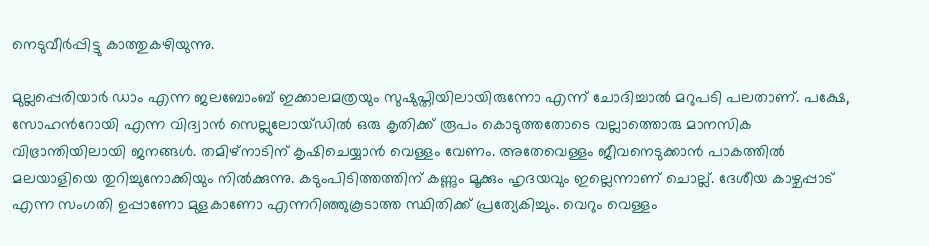നെടുവീര്‍പ്പിട്ടു കാത്തുകഴിയുന്നു.

മുല്ലപ്പെരിയാര്‍ ഡാം എന്ന ജലബോംബ്‌ ഇക്കാലമത്രയും സുഷുപ്തിയിലായിരുന്നോ എന്ന്‌ ചോദിച്ചാല്‍ മറുപടി പലതാണ്‌. പക്ഷേ, സോഹന്‍റോയി എന്ന വിദ്വാന്‍ സെല്ലുലോയ്ഡില്‍ ഒരു കൃതിക്ക്‌ രൂപം കൊടുത്തതോടെ വല്ലാത്തൊരു മാനസിക വിഭ്രാന്തിയിലായി ജനങ്ങള്‍. തമിഴ്‌നാടിന്‌ കൃഷിചെയ്യാന്‍ വെള്ളം വേണം. അതേവെള്ളം ജീവനെടുക്കാന്‍ പാകത്തില്‍ മലയാളിയെ തുറിച്ചുനോക്കിയും നില്‍ക്കുന്നു. കടുംപിടിത്തത്തിന്‌ കണ്ണും മൂക്കും ഹൃദയവും ഇല്ലെന്നാണ്‌ ചൊല്ല്‌. ദേശീയ കാഴ്ചപ്പാട്‌ എന്ന സംഗതി ഉപ്പാണോ മുളകാണോ എന്നറിഞ്ഞുകൂടാത്ത സ്ഥിതിക്ക്‌ പ്രത്യേകിച്ചും. വെറും വെള്ളം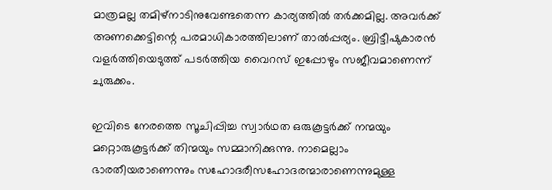മാത്രമല്ല തമിഴ്‌നാടിനുവേണ്ടതെന്ന കാര്യത്തില്‍ തര്‍ക്കമില്ല. അവര്‍ക്ക്‌ അണക്കെട്ടിന്റെ പരമാധികാരത്തിലാണ്‌ താല്‍പ്പര്യം. ബ്രിട്ടീഷുകാരന്‍ വളര്‍ത്തിയെടുത്ത്‌ പടര്‍ത്തിയ വൈറസ്‌ ഇപ്പോഴും സജീവമാണെന്ന്‌ ചുരുക്കം.

ഇവിടെ നേരത്തെ സൂചിപ്പിച്ച സ്വാര്‍ഥത ഒരുകൂട്ടര്‍ക്ക്‌ നന്മയും മറ്റൊരുകൂട്ടര്‍ക്ക്‌ തിന്മയും സമ്മാനിക്കുന്നു. നാമെല്ലാം ഭാരതീയരാണെന്നും സഹോദരീസഹോദരന്മാരാണെന്നുമുള്ള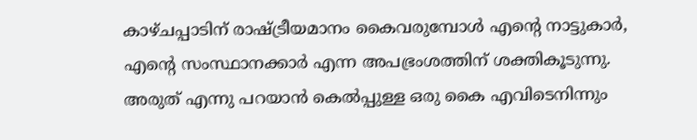കാഴ്ചപ്പാടിന്‌ രാഷ്‌ട്രീയമാനം കൈവരുമ്പോള്‍ എന്റെ നാട്ടുകാര്‍, എന്റെ സംസ്ഥാനക്കാര്‍ എന്ന അപഭ്രംശത്തിന്‌ ശക്തികൂടുന്നു. അരുത്‌ എന്നു പറയാന്‍ കെല്‍പ്പുള്ള ഒരു കൈ എവിടെനിന്നും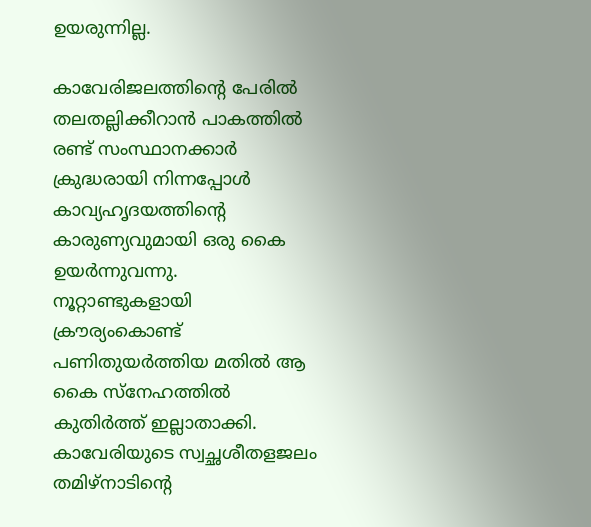ഉയരുന്നില്ല.

കാവേരിജലത്തിന്റെ പേരില്‍ തലതല്ലിക്കീറാന്‍ പാകത്തില്‍ രണ്ട്‌ സംസ്ഥാനക്കാര്‍ ക്രുദ്ധരായി നിന്നപ്പോള്‍ കാവ്യഹൃദയത്തിന്റെ കാരുണ്യവുമായി ഒരു കൈ ഉയര്‍ന്നുവന്നു. നൂറ്റാണ്ടുകളായി ക്രൗര്യംകൊണ്ട്‌ പണിതുയര്‍ത്തിയ മതില്‍ ആ കൈ സ്നേഹത്തില്‍ കുതിര്‍ത്ത്‌ ഇല്ലാതാക്കി. കാവേരിയുടെ സ്വച്ഛശീതളജലം തമിഴ്‌നാടിന്റെ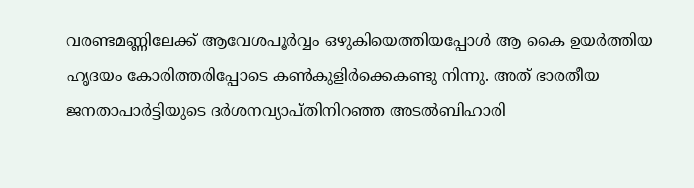വരണ്ടമണ്ണിലേക്ക്‌ ആവേശപൂര്‍വ്വം ഒഴുകിയെത്തിയപ്പോള്‍ ആ കൈ ഉയര്‍ത്തിയ ഹൃദയം കോരിത്തരിപ്പോടെ കണ്‍കുളിര്‍ക്കെകണ്ടു നിന്നു. അത്‌ ഭാരതീയ ജനതാപാര്‍ട്ടിയുടെ ദര്‍ശനവ്യാപ്തിനിറഞ്ഞ അടല്‍ബിഹാരി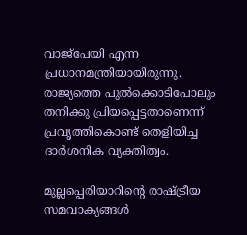വാജ്പേയി എന്ന പ്രധാനമന്ത്രിയായിരുന്നു. രാജ്യത്തെ പുല്‍ക്കൊടിപോലും തനിക്കു പ്രിയപ്പെട്ടതാണെന്ന്‌ പ്രവൃത്തികൊണ്ട്‌ തെളിയിച്ച ദാര്‍ശനിക വ്യക്തിത്വം.

മുല്ലപ്പെരിയാറിന്റെ രാഷ്‌ട്രീയ സമവാക്യങ്ങള്‍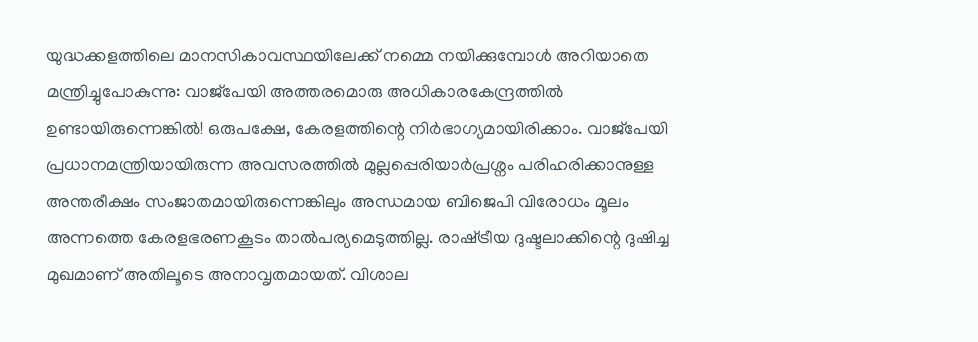യുദ്ധക്കളത്തിലെ മാനസികാവസ്ഥയിലേക്ക്‌ നമ്മെ നയിക്കുമ്പോള്‍ അറിയാതെ മന്ത്രിച്ചുപോകുന്നു: വാജ്പേയി അത്തരമൊരു അധികാരകേന്ദ്രത്തില്‍ ഉണ്ടായിരുന്നെങ്കില്‍! ഒരുപക്ഷേ, കേരളത്തിന്റെ നിര്‍ഭാഗ്യമായിരിക്കാം. വാജ്പേയി പ്രധാനമന്ത്രിയായിരുന്ന അവസരത്തില്‍ മുല്ലപ്പെരിയാര്‍പ്രശ്നം പരിഹരിക്കാനുള്ള അന്തരീക്ഷം സംജാതമായിരുന്നെങ്കിലും അന്ധമായ ബിജെപി വിരോധം മൂലം അന്നത്തെ കേരളഭരണകൂടം താല്‍പര്യമെടുത്തില്ല. രാഷ്‌ട്രീയ ദുഷ്ടലാക്കിന്റെ ദുഷിച്ച മുഖമാണ്‌ അതിലൂടെ അനാവൃതമായത്‌. വിശാല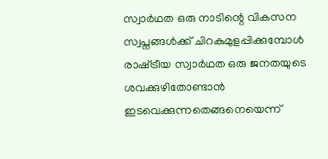സ്വാര്‍ഥത ഒരു നാടിന്റെ വികസന സ്വപ്നങ്ങള്‍ക്ക്‌ ചിറകുമുളപ്പിക്കുമ്പോള്‍ രാഷ്‌ട്രീയ സ്വാര്‍ഥത ഒരു ജനതയുടെ ശവക്കുഴിതോണ്ടാന്‍ ഇടവെക്കുന്നതെങ്ങനെയെന്ന്‌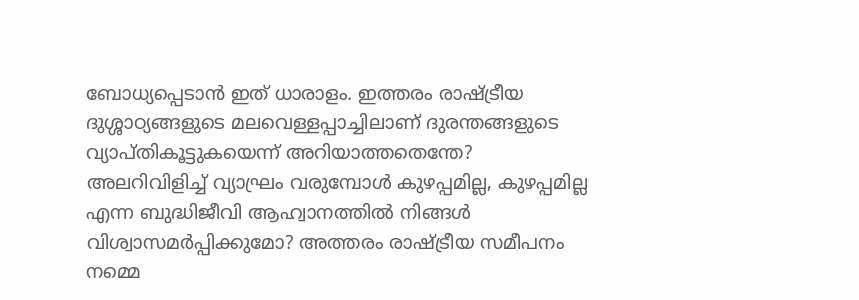ബോധ്യപ്പെടാന്‍ ഇത്‌ ധാരാളം. ഇത്തരം രാഷ്‌ട്രീയ ദുശ്ശാഠ്യങ്ങളുടെ മലവെള്ളപ്പാച്ചിലാണ്‌ ദുരന്തങ്ങളുടെ വ്യാപ്തികൂട്ടുകയെന്ന്‌ അറിയാത്തതെന്തേ? അലറിവിളിച്ച്‌ വ്യാഘ്രം വരുമ്പോള്‍ കുഴപ്പമില്ല, കുഴപ്പമില്ല എന്ന ബുദ്ധിജീവി ആഹ്വാനത്തില്‍ നിങ്ങള്‍ വിശ്വാസമര്‍പ്പിക്കുമോ? അത്തരം രാഷ്‌ട്രീയ സമീപനം നമ്മെ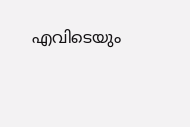എവിടെയും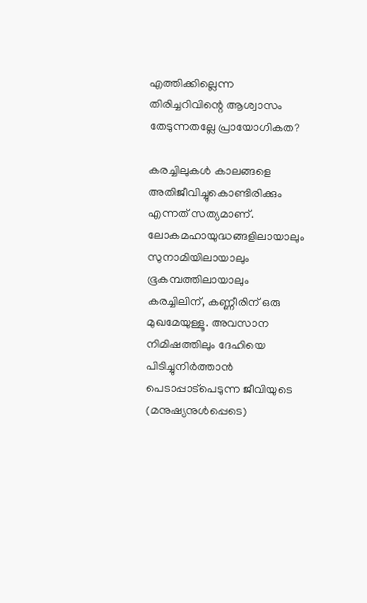എത്തിക്കില്ലെന്ന തിരിച്ചറിവിന്റെ ആശ്വാസം തേടുന്നതല്ലേ പ്രായോഗികത?

കരച്ചിലുകള്‍ കാലങ്ങളെ അതിജീവിച്ചുകൊണ്ടിരിക്കും എന്നത്‌ സത്യമാണ്‌. ലോകമഹായുദ്ധങ്ങളിലായാലും സുനാമിയിലായാലും ഭൂകമ്പത്തിലായാലും കരച്ചിലിന്‌, കണ്ണീരിന്‌ ഒരു മുഖമേയുള്ളൂ. അവസാന നിമിഷത്തിലും ദേഹിയെ പിടിച്ചുനിര്‍ത്താന്‍ പെടാപ്പാട്പെടുന്ന ജീവിയുടെ (മനുഷ്യനുള്‍പ്പെടെ)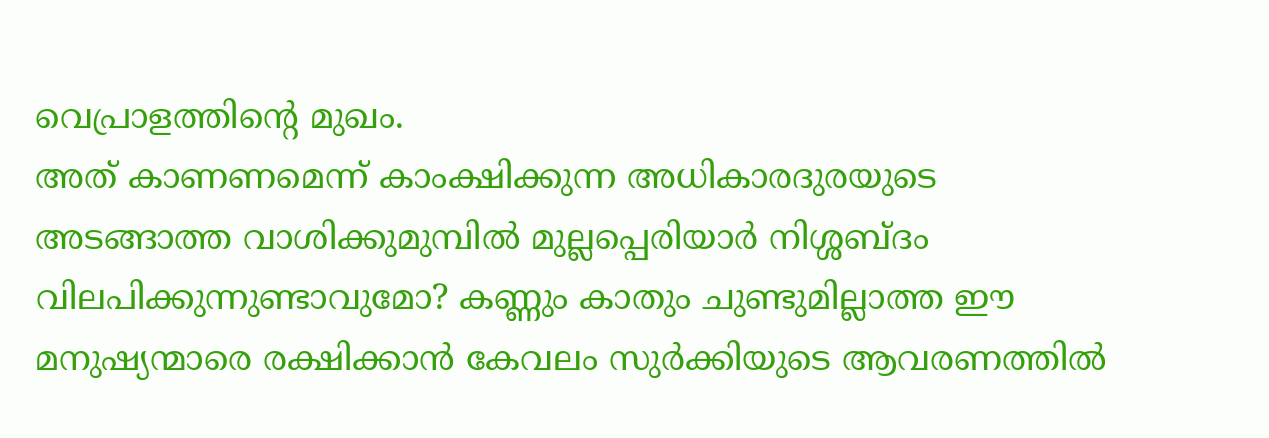വെപ്രാളത്തിന്റെ മുഖം.
അത്‌ കാണണമെന്ന്‌ കാംക്ഷിക്കുന്ന അധികാരദുരയുടെ അടങ്ങാത്ത വാശിക്കുമുമ്പില്‍ മുല്ലപ്പെരിയാര്‍ നിശ്ശബ്ദം വിലപിക്കുന്നുണ്ടാവുമോ? കണ്ണും കാതും ചുണ്ടുമില്ലാത്ത ഈ മനുഷ്യന്മാരെ രക്ഷിക്കാന്‍ കേവലം സുര്‍ക്കിയുടെ ആവരണത്തില്‍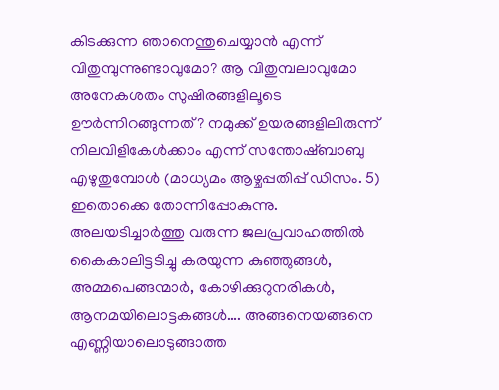കിടക്കുന്ന ഞാനെന്തുചെയ്യാന്‍ എന്ന്‌ വിതുമ്പുന്നുണ്ടാവുമോ? ആ വിതുമ്പലാവുമോ അനേകശതം സുഷിരങ്ങളിലൂടെ ഊര്‍ന്നിറങ്ങുന്നത്‌? നമുക്ക്‌ ഉയരങ്ങളിലിരുന്ന്‌ നിലവിളികേള്‍ക്കാം എന്ന്‌ സന്തോഷ്ബാബു എഴുതുമ്പോള്‍ (മാധ്യമം ആഴ്ചപ്പതിപ്പ്‌ ഡിസം. 5) ഇതൊക്കെ തോന്നിപ്പോകുന്നു. അലയടിച്ചാര്‍ത്തു വരുന്ന ജലപ്രവാഹത്തില്‍ കൈകാലിട്ടടിച്ചു കരയുന്ന കുഞ്ഞുങ്ങള്‍, അമ്മപെങ്ങന്മാര്‍, കോഴിക്കുറുനരികള്‍, ആനമയിലൊട്ടകങ്ങള്‍…. അങ്ങനെയങ്ങനെ എണ്ണിയാലൊടുങ്ങാത്ത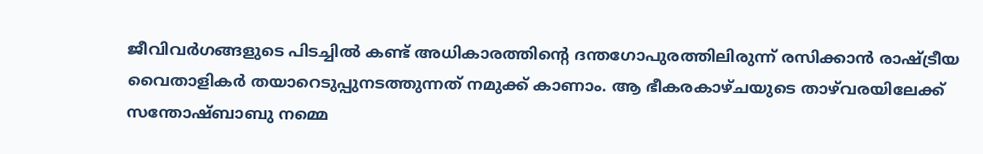ജീവിവര്‍ഗങ്ങളുടെ പിടച്ചില്‍ കണ്ട്‌ അധികാരത്തിന്റെ ദന്തഗോപുരത്തിലിരുന്ന്‌ രസിക്കാന്‍ രാഷ്‌ട്രീയ വൈതാളികര്‍ തയാറെടുപ്പുനടത്തുന്നത്‌ നമുക്ക്‌ കാണാം. ആ ഭീകരകാഴ്ചയുടെ താഴ്‌വരയിലേക്ക്‌ സന്തോഷ്ബാബു നമ്മെ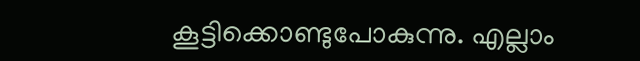കൂട്ടിക്കൊണ്ടുപോകുന്നു. എല്ലാം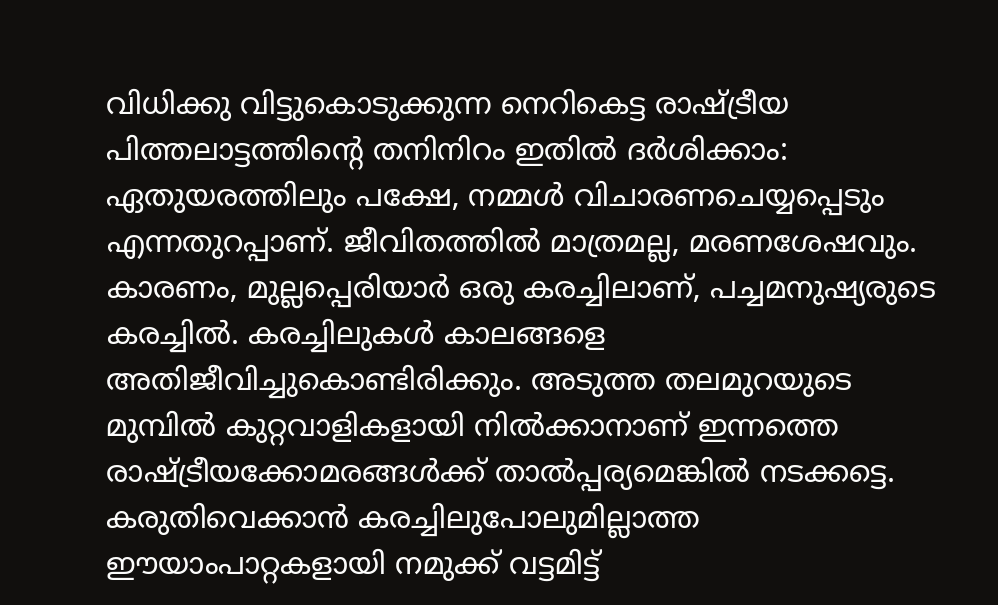വിധിക്കു വിട്ടുകൊടുക്കുന്ന നെറികെട്ട രാഷ്‌ട്രീയ പിത്തലാട്ടത്തിന്റെ തനിനിറം ഇതില്‍ ദര്‍ശിക്കാം: ഏതുയരത്തിലും പക്ഷേ, നമ്മള്‍ വിചാരണചെയ്യപ്പെടും എന്നതുറപ്പാണ്‌. ജീവിതത്തില്‍ മാത്രമല്ല, മരണശേഷവും. കാരണം, മുല്ലപ്പെരിയാര്‍ ഒരു കരച്ചിലാണ്‌, പച്ചമനുഷ്യരുടെ കരച്ചില്‍. കരച്ചിലുകള്‍ കാലങ്ങളെ അതിജീവിച്ചുകൊണ്ടിരിക്കും. അടുത്ത തലമുറയുടെ മുമ്പില്‍ കുറ്റവാളികളായി നില്‍ക്കാനാണ്‌ ഇന്നത്തെ രാഷ്‌ട്രീയക്കോമരങ്ങള്‍ക്ക്‌ താല്‍പ്പര്യമെങ്കില്‍ നടക്കട്ടെ. കരുതിവെക്കാന്‍ കരച്ചിലുപോലുമില്ലാത്ത ഈയാംപാറ്റകളായി നമുക്ക്‌ വട്ടമിട്ട്‌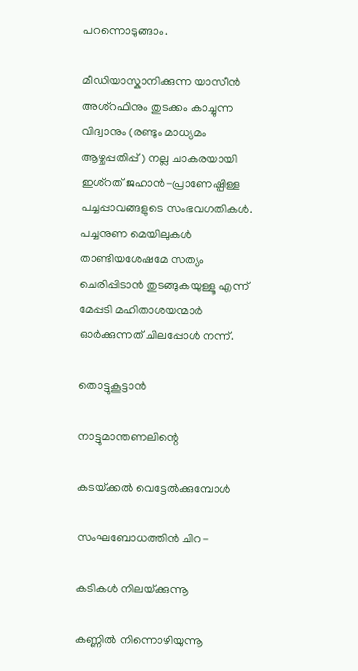പറന്നൊടുങ്ങാം.

മീഡിയാസ്കാനിക്കുന്ന യാസീന്‍ അശ്‌റഫിനും തുടക്കം കാച്ചുന്ന വിദ്വാനും (രണ്ടും മാധ്യമം ആഴ്ചപ്പതിപ്പ്‌) നല്ല ചാകരയായി ഇശ്‌റത്‌ ജഹാന്‍-പ്രാണേഷ്പിള്ള പച്ചപ്പാവങ്ങളുടെ സംഭവഗതികള്‍. പച്ചനുണ മെയിലുകള്‍ താണ്ടിയശേഷമേ സത്യം ചെരിപ്പിടാന്‍ തുടങ്ങുകയുള്ളൂ എന്ന്‌ മേപ്പടി മഹിതാശയന്മാര്‍ ഓര്‍ക്കുന്നത്‌ ചിലപ്പോള്‍ നന്ന്‌.

തൊട്ടുകൂട്ടാന്‍

നാട്ടുമാന്തണലിന്റെ

കടയ്‌ക്കല്‍ വെട്ടേല്‍ക്കുമ്പോള്‍

സംഘബോധത്തിന്‍ ചിറ-

കടികള്‍ നിലയ്‌ക്കുന്നൂ

കണ്ണില്‍ നിന്നൊഴിയുന്നൂ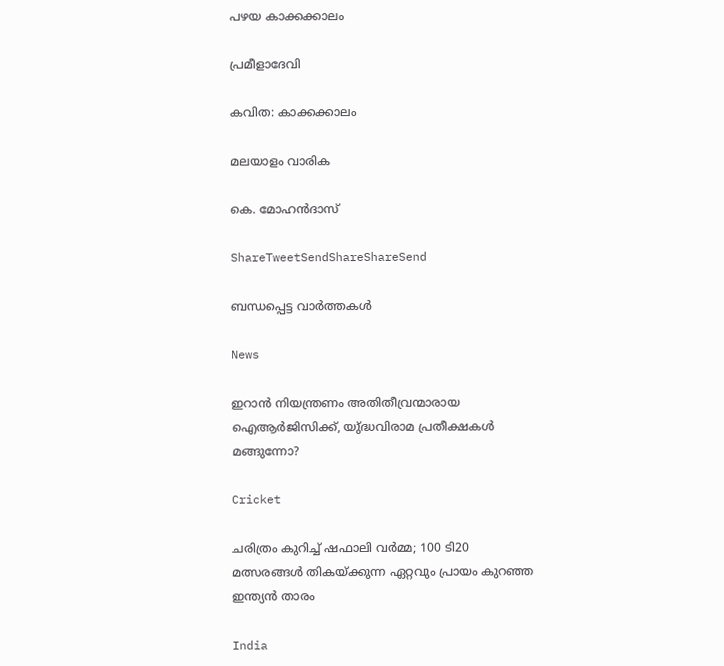പഴയ കാക്കക്കാലം

പ്രമീളാദേവി

കവിത: കാക്കക്കാലം

മലയാളം വാരിക

കെ. മോഹന്‍ദാസ്‌

ShareTweetSendShareShareSend

ബന്ധപ്പെട്ട വാര്‍ത്തകള്‍

News

ഇറാൻ നിയന്ത്രണം അതിതീവ്രന്മാരായ ഐആർജിസിക്ക്, യു്ദ്ധവിരാമ പ്രതീക്ഷകൾ മങ്ങുന്നോ?

Cricket

ചരിത്രം കുറിച്ച് ഷഫാലി വർമ്മ; 100 ടി20 മത്സരങ്ങൾ തികയ്‌ക്കുന്ന ഏറ്റവും പ്രായം കുറഞ്ഞ ഇന്ത്യൻ താരം

India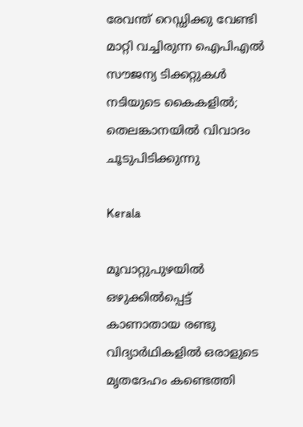രേവന്ത് റെഡ്ഡിക്കു വേണ്ടി മാറ്റി വച്ചിരുന്ന ഐപിഎൽ സൗജന്യ ടിക്കറ്റുകൾ നടിയുടെ കൈകളിൽ; തെലങ്കാനയിൽ വിവാദം ചൂടുപിടിക്കുന്നു

Kerala

മൂവാറ്റുപുഴയില്‍ ഒഴുക്കില്‍പ്പെട്ട് കാണാതായ രണ്ടു വിദ്യാര്‍ഥികളില്‍ ഒരാളുടെ മൃതദേഹം കണ്ടെത്തി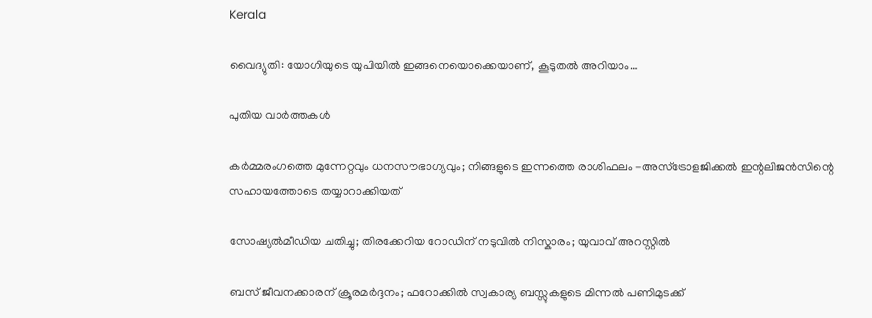Kerala

വൈദ്യുതി: യോഗിയുടെ യുപിയിൽ ഇങ്ങനെയൊക്കെയാണ്, കൂടുതൽ അറിയാം…

പുതിയ വാര്‍ത്തകള്‍

കർമ്മരംഗത്തെ മുന്നേറ്റവും ധനസൗഭാഗ്യവും; നിങ്ങളുടെ ഇന്നത്തെ രാശിഫലം -അസ്ട്രോളജിക്കൽ ഇന്റലിജൻസിന്റെ സഹായത്തോടെ തയ്യാറാക്കിയത്

സോഷ്യല്‍മീഡിയ ചതിച്ചു; തിരക്കേറിയ റോഡിന് നടുവിൽ നിസ്കാരം; യുവാവ് അറസ്റ്റിൽ

ബസ് ജീവനക്കാരന് ക്രൂരമർദ്ദനം; ഫറോക്കിൽ സ്വകാര്യ ബസ്സുകളുടെ മിന്നൽ പണിമുടക്ക്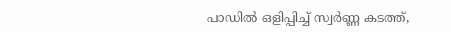പാഡിൽ ഒളിപ്പിച്ച് സ്വർണ്ണ കടത്ത്,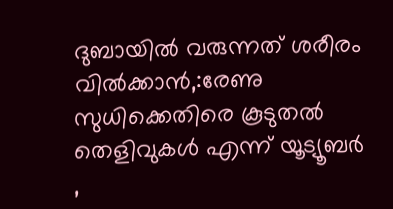ദുബായിൽ വരുന്നത് ശരീരം വിൽക്കാൻ,:രേണു സുധിക്കെതിരെ കൂടുതൽ തെളിവുകൾ എന്ന് യൂട്യൂബർ ,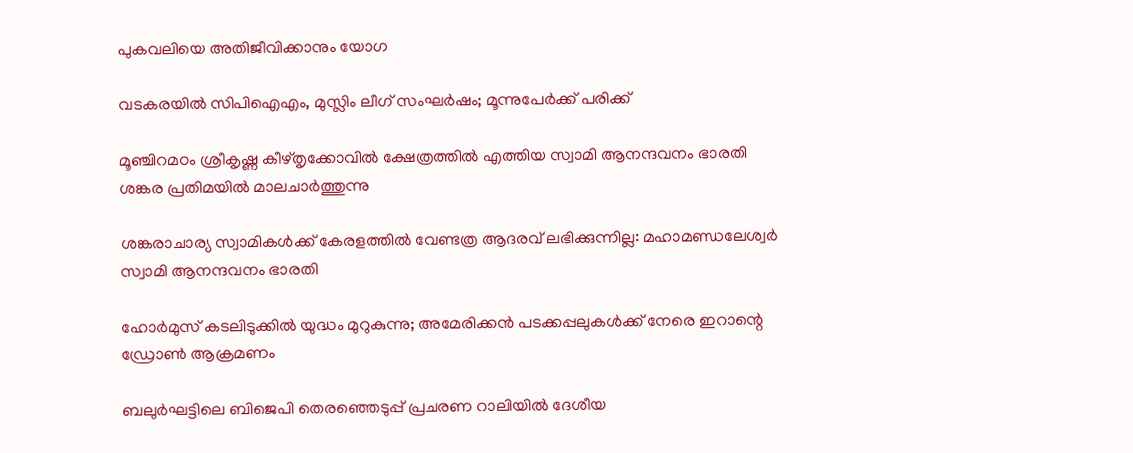പുകവലിയെ അതിജീവിക്കാനും യോഗ

വടകരയില്‍ സിപിഐഎം, മുസ്ലിം ലീഗ് സംഘര്‍ഷം; മൂന്നുപേര്‍ക്ക് പരിക്ക്

മൂഞ്ചിറമഠം ശ്രീകൃഷ്ണ കീഴ്തൃക്കോവില്‍ ക്ഷേത്രത്തില്‍ എത്തിയ സ്വാമി ആനന്ദവനം ഭാരതി ശങ്കര പ്രതിമയില്‍ മാലചാര്‍ത്തുന്നു

ശങ്കരാചാര്യ സ്വാമികള്‍ക്ക് കേരളത്തില്‍ വേണ്ടത്ര ആദരവ് ലഭിക്കുന്നില്ല: മഹാമണ്ഡലേശ്വര്‍ സ്വാമി ആനന്ദവനം ഭാരതി

ഹോർമുസ് കടലിടുക്കിൽ യുദ്ധം മുറുകുന്നു; അമേരിക്കൻ പടക്കപ്പലുകൾക്ക് നേരെ ഇറാന്റെ ഡ്രോൺ ആക്രമണം

ബലുര്‍ഘട്ടിലെ ബിജെപി തെരഞ്ഞെടുപ്പ് പ്രചരണ റാലിയില്‍ ദേശീയ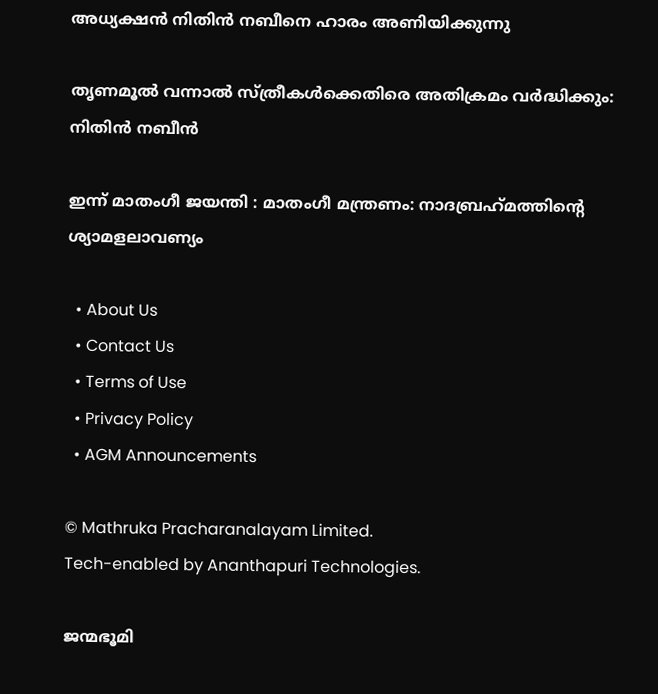അധ്യക്ഷന്‍ നിതിന്‍ നബീനെ ഹാരം അണിയിക്കുന്നു

തൃണമൂല്‍ വന്നാല്‍ സ്ത്രീകള്‍ക്കെതിരെ അതിക്രമം വര്‍ദ്ധിക്കും: നിതിന്‍ നബീന്‍

ഇന്ന്‌ മാതംഗീ ജയന്തി : മാതംഗീ മന്ത്രണം: നാദബ്രഹ്‌മത്തിന്റെ ശ്യാമളലാവണ്യം

  • About Us
  • Contact Us
  • Terms of Use
  • Privacy Policy
  • AGM Announcements

© Mathruka Pracharanalayam Limited.
Tech-enabled by Ananthapuri Technologies.

ജന്മഭൂമി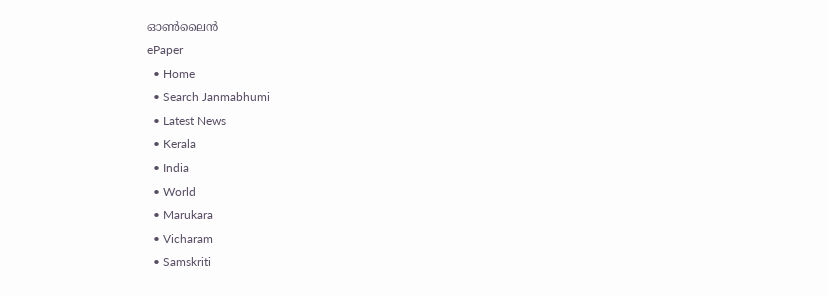ഓണ്‍ലൈന്‍
ePaper
  • Home
  • Search Janmabhumi
  • Latest News
  • Kerala
  • India
  • World
  • Marukara
  • Vicharam
  • Samskriti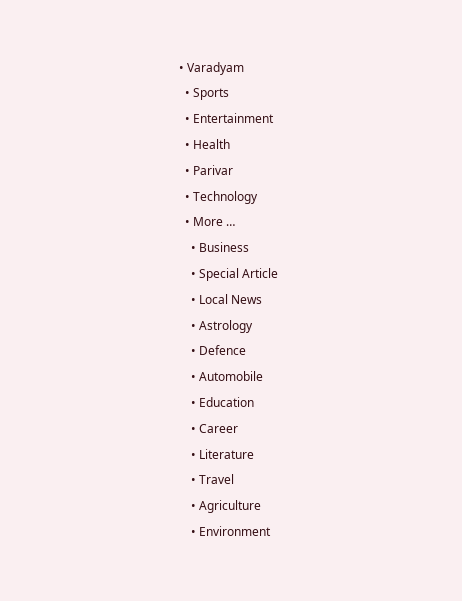• Varadyam
  • Sports
  • Entertainment
  • Health
  • Parivar
  • Technology
  • More …
    • Business
    • Special Article
    • Local News
    • Astrology
    • Defence
    • Automobile
    • Education
    • Career
    • Literature
    • Travel
    • Agriculture
    • Environment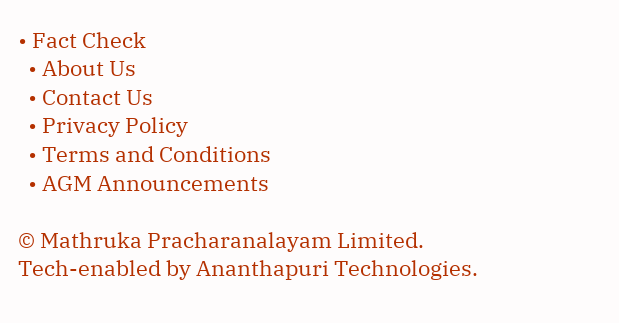• Fact Check
  • About Us
  • Contact Us
  • Privacy Policy
  • Terms and Conditions
  • AGM Announcements

© Mathruka Pracharanalayam Limited.
Tech-enabled by Ananthapuri Technologies.